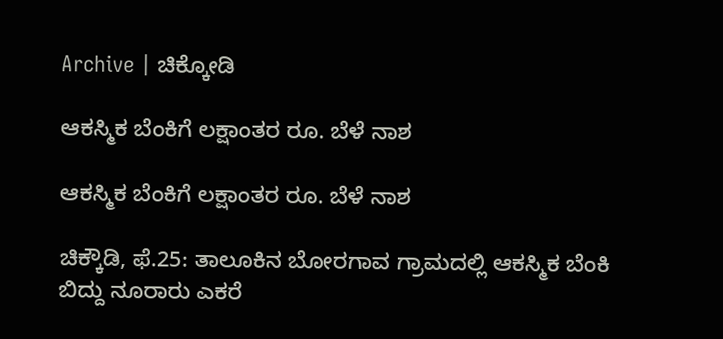Archive | ಚಿಕ್ಕೋಡಿ

ಆಕಸ್ಮಿಕ ಬೆಂಕಿಗೆ ಲಕ್ಷಾಂತರ ರೂ. ಬೆಳೆ ನಾಶ

ಆಕಸ್ಮಿಕ ಬೆಂಕಿಗೆ ಲಕ್ಷಾಂತರ ರೂ. ಬೆಳೆ ನಾಶ

ಚಿಕ್ಕೌಡಿ, ಫೆ.25: ತಾಲೂಕಿನ ಬೋರಗಾವ ಗ್ರಾಮದಲ್ಲಿ ಆಕಸ್ಮಿಕ ಬೆಂಕಿ ಬಿದ್ದು ನೂರಾರು ಎಕರೆ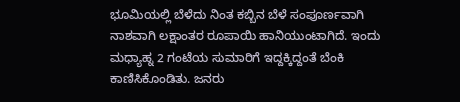ಭೂಮಿಯಲ್ಲಿ ಬೆಳೆದು ನಿಂತ ಕಬ್ಬಿನ ಬೆಳೆ ಸಂಪೂರ್ಣವಾಗಿ ನಾಶವಾಗಿ ಲಕ್ಷಾಂತರ ರೂಪಾಯಿ ಹಾನಿಯುಂಟಾಗಿದೆ. ಇಂದು ಮಧ್ಯಾಹ್ನ 2 ಗಂಟೆಯ ಸುಮಾರಿಗೆ ಇದ್ದಕ್ಕಿದ್ದಂತೆ ಬೆಂಕಿ ಕಾಣಿಸಿಕೊಂಡಿತು. ಜನರು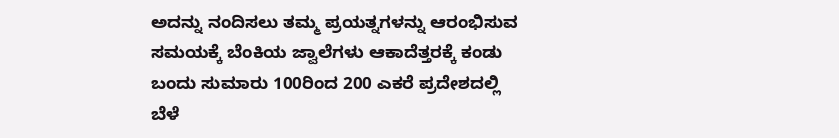ಅದನ್ನು ನಂದಿಸಲು ತಮ್ಮ ಪ್ರಯತ್ನಗಳನ್ನು ಆರಂಭಿಸುವ ಸಮಯಕ್ಕೆ ಬೆಂಕಿಯ ಜ್ವಾಲೆಗಳು ಆಕಾದೆತ್ತರಕ್ಕೆ ಕಂಡು ಬಂದು ಸುಮಾರು 100ರಿಂದ 200 ಎಕರೆ ಪ್ರದೇಶದಲ್ಲಿ ಬೆಳೆ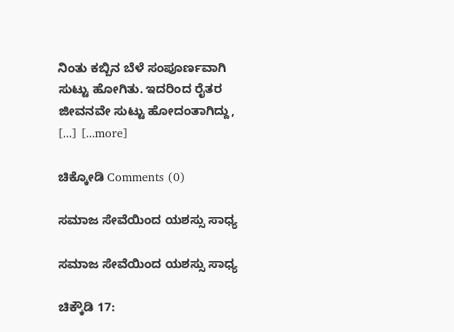ನಿಂತು ಕಬ್ಬಿನ ಬೆಳೆ ಸಂಪೂರ್ಣವಾಗಿ ಸುಟ್ಟು ಹೋಗಿತು. ಇದರಿಂದ ರೈತರ ಜೀವನವೇ ಸುಟ್ಟು ಹೋದಂತಾಗಿದ್ದು, [...] [...more]

ಚಿಕ್ಕೋಡಿ Comments (0)

ಸಮಾಜ ಸೇವೆಯಿಂದ ಯಶಸ್ಸು ಸಾಧ್ಯ

ಸಮಾಜ ಸೇವೆಯಿಂದ ಯಶಸ್ಸು ಸಾಧ್ಯ

ಚಿಕ್ಕೌಡಿ 17: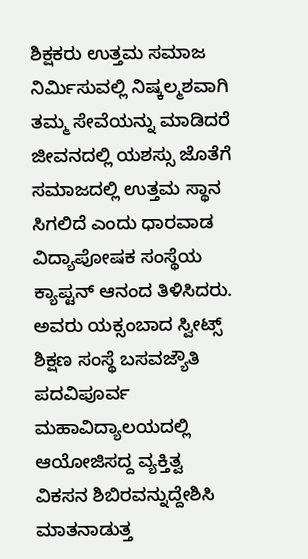ಶಿಕ್ಷಕರು ಉತ್ತಮ ಸಮಾಜ ನಿರ್ಮಿಸುವಲ್ಲಿ ನಿಷ್ಕಲ್ಮಶವಾಗಿ ತಮ್ಮ ಸೇವೆಯನ್ನು ಮಾಡಿದರೆ ಜೀವನದಲ್ಲಿ ಯಶಸ್ಸು ಜೊತೆಗೆ ಸಮಾಜದಲ್ಲಿ ಉತ್ತಮ ಸ್ಥಾನ ಸಿಗಲಿದೆ ಎಂದು ಧಾರವಾಡ ವಿದ್ಯಾಪೋಷಕ ಸಂಸ್ಥೆಯ ಕ್ಯಾಪ್ಟನ್ ಆನಂದ ತಿಳಿಸಿದರು. ಅವರು ಯಕ್ಸಂಬಾದ ಸ್ವೀಟ್ಸ್ ಶಿಕ್ಷಣ ಸಂಸ್ಥೆ ಬಸವಜ್ಯೌತಿ ಪದವಿಪೂರ್ವ ಮಹಾವಿದ್ಯಾಲಯದಲ್ಲಿ ಆಯೋಜಿಸದ್ದ ವ್ಯಕ್ತಿತ್ವ ವಿಕಸನ ಶಿಬಿರವನ್ನುದ್ದೇಶಿಸಿ ಮಾತನಾಡುತ್ತ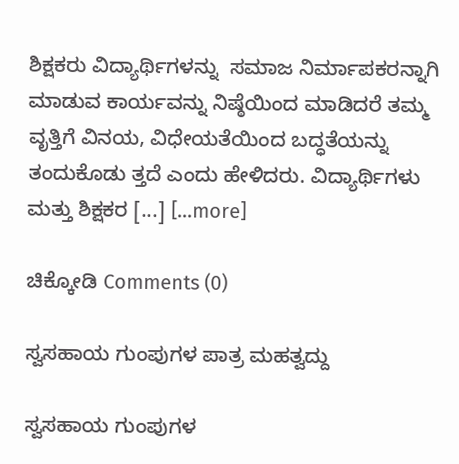ಶಿಕ್ಷಕರು ವಿದ್ಯಾರ್ಥಿಗಳನ್ನು  ಸಮಾಜ ನಿರ್ಮಾಪಕರನ್ನಾಗಿ ಮಾಡುವ ಕಾರ್ಯವನ್ನು ನಿಷ್ಠೆಯಿಂದ ಮಾಡಿದರೆ ತಮ್ಮ ವೃತ್ತಿಗೆ ವಿನಯ, ವಿಧೇಯತೆಯಿಂದ ಬದ್ಧತೆಯನ್ನು ತಂದುಕೊಡು ತ್ತದೆ ಎಂದು ಹೇಳಿದರು. ವಿದ್ಯಾರ್ಥಿಗಳು ಮತ್ತು ಶಿಕ್ಷಕರ [...] [...more]

ಚಿಕ್ಕೋಡಿ Comments (0)

ಸ್ವಸಹಾಯ ಗುಂಪುಗಳ ಪಾತ್ರ ಮಹತ್ವದ್ದು

ಸ್ವಸಹಾಯ ಗುಂಪುಗಳ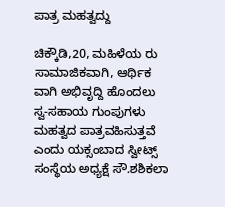ಪಾತ್ರ ಮಹತ್ವದ್ದು

ಚಿಕ್ಕೌಡಿ,20, ಮಹಿಳೆಯ ರು ಸಾಮಾಜಿಕವಾಗಿ, ಆರ್ಥಿಕ ವಾಗಿ ಅಭಿವೃದ್ದಿ ಹೊಂದಲು  ಸ್ವ-ಸಹಾಯ ಗುಂಪುಗಳು ಮಹತ್ವದ ಪಾತ್ರವಹಿಸುತ್ತವೆ ಎಂದು ಯಕ್ಸಂಬಾದ ಸ್ವೀಟ್ಸ್ ಸಂಸ್ಥೆಯ ಅಧ್ಯಕ್ಷೆ ಸೌ.ಶಶಿಕಲಾ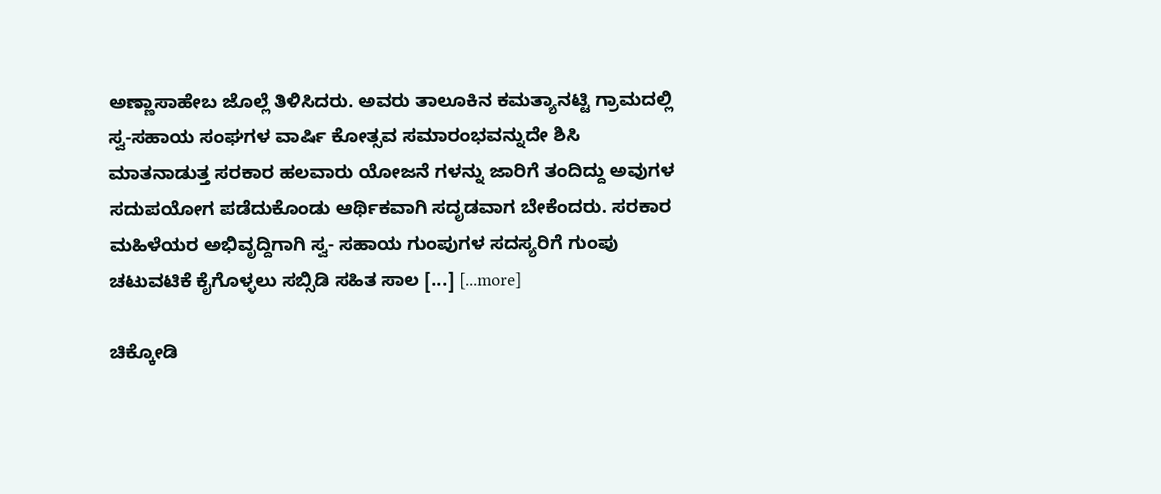ಅಣ್ಣಾಸಾಹೇಬ ಜೊಲ್ಲೆ ತಿಳಿಸಿದರು. ಅವರು ತಾಲೂಕಿನ ಕಮತ್ಯಾನಟ್ಟಿ ಗ್ರಾಮದಲ್ಲಿ ಸ್ವ-ಸಹಾಯ ಸಂಘಗಳ ವಾರ್ಷಿ ಕೋತ್ಸವ ಸಮಾರಂಭವನ್ನುದೇ ಶಿಸಿ ಮಾತನಾಡುತ್ತ ಸರಕಾರ ಹಲವಾರು ಯೋಜನೆ ಗಳನ್ನು ಜಾರಿಗೆ ತಂದಿದ್ದು ಅವುಗಳ ಸದುಪಯೋಗ ಪಡೆದುಕೊಂಡು ಆರ್ಥಿಕವಾಗಿ ಸದೃಡವಾಗ ಬೇಕೆಂದರು. ಸರಕಾರ ಮಹಿಳೆಯರ ಅಭಿವೃದ್ದಿಗಾಗಿ ಸ್ವ- ಸಹಾಯ ಗುಂಪುಗಳ ಸದಸ್ಯರಿಗೆ ಗುಂಪು ಚಟುವಟಿಕೆ ಕೈಗೊಳ್ಳಲು ಸಬ್ಸಿಡಿ ಸಹಿತ ಸಾಲ [...] [...more]

ಚಿಕ್ಕೋಡಿ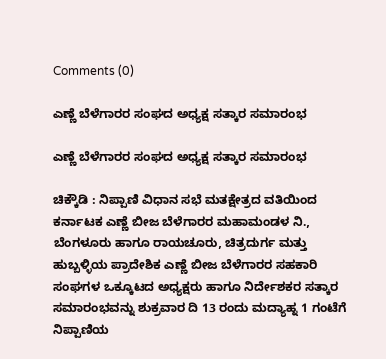Comments (0)

ಎಣ್ಣೆ ಬೆಳೆಗಾರರ ಸಂಘದ ಅಧ್ಯಕ್ಷ ಸತ್ಕಾರ ಸಮಾರಂಭ

ಎಣ್ಣೆ ಬೆಳೆಗಾರರ ಸಂಘದ ಅಧ್ಯಕ್ಷ ಸತ್ಕಾರ ಸಮಾರಂಭ

ಚಿಕ್ಕೌಡಿ : ನಿಪ್ಪಾಣಿ ವಿಧಾನ ಸಭೆ ಮತಕ್ಷೇತ್ರದ ವತಿಯಿಂದ ಕರ್ನಾಟಕ ಎಣ್ಣೆ ಬೀಜ ಬೆಳೆಗಾರರ ಮಹಾಮಂಡಳ ನಿ., ಬೆಂಗಳೂರು ಹಾಗೂ ರಾಯಚೂರು, ಚಿತ್ರದುರ್ಗ ಮತ್ತು ಹುಬ್ಬಳ್ಳಿಯ ಪ್ರಾದೇಶಿಕ ಎಣ್ಣೆ ಬೀಜ ಬೆಳೆಗಾರರ ಸಹಕಾರಿ ಸಂಘಗಳ ಒಕ್ಕೂಟದ ಅಧ್ಯಕ್ಷರು ಹಾಗೂ ನಿರ್ದೇಶಕರ ಸತ್ಕಾರ ಸಮಾರಂಭವನ್ನು ಶುಕ್ರವಾರ ದಿ 13 ರಂದು ಮದ್ಯಾಹ್ನ 1 ಗಂಟೆಗೆ ನಿಪ್ಪಾಣಿಯ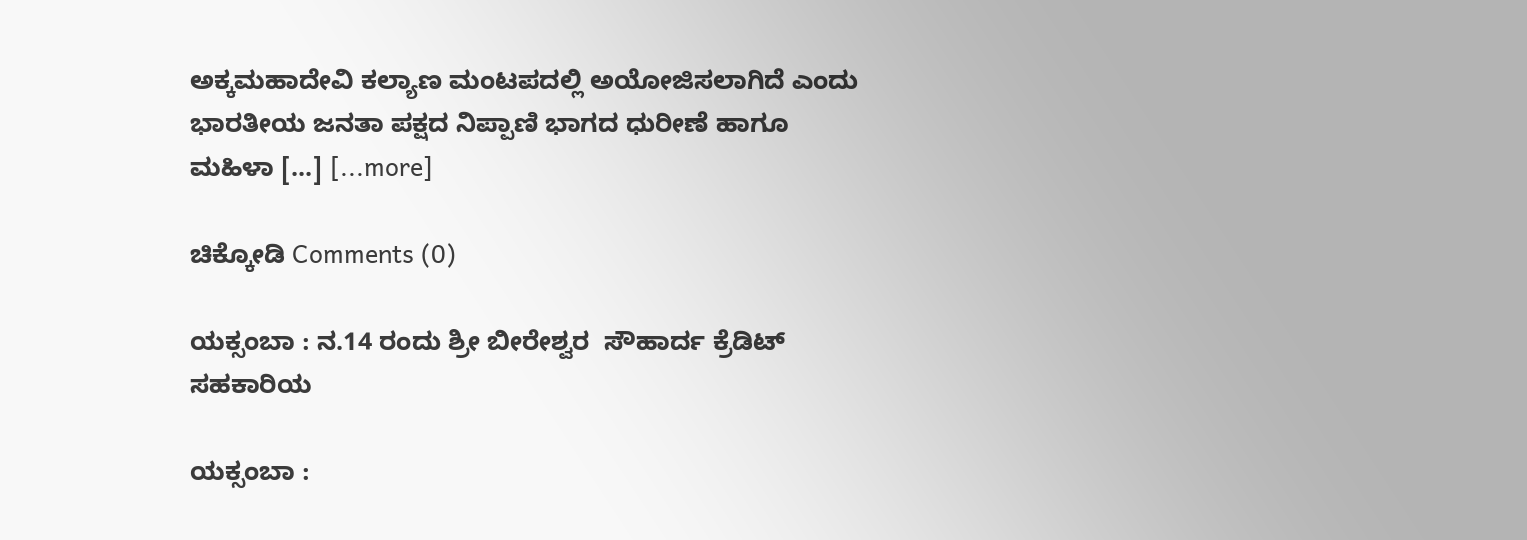ಅಕ್ಕಮಹಾದೇವಿ ಕಲ್ಯಾಣ ಮಂಟಪದಲ್ಲಿ ಅಯೋಜಿಸಲಾಗಿದೆ ಎಂದು ಭಾರತೀಯ ಜನತಾ ಪಕ್ಷದ ನಿಪ್ಪಾಣಿ ಭಾಗದ ಧುರೀಣೆ ಹಾಗೂ ಮಹಿಳಾ [...] [...more]

ಚಿಕ್ಕೋಡಿ Comments (0)

ಯಕ್ಸಂಬಾ : ನ.14 ರಂದು ಶ್ರೀ ಬೀರೇಶ್ವರ  ಸೌಹಾರ್ದ ಕ್ರೆಡಿಟ್ ಸಹಕಾರಿಯ

ಯಕ್ಸಂಬಾ :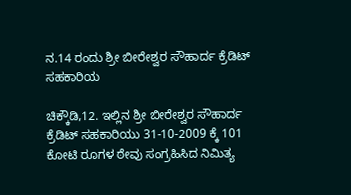ನ.14 ರಂದು ಶ್ರೀ ಬೀರೇಶ್ವರ ಸೌಹಾರ್ದ ಕ್ರೆಡಿಟ್ ಸಹಕಾರಿಯ

ಚಿಕ್ಕೌಡಿ,12. ಇಲ್ಲಿನ ಶ್ರೀ ಬೀರೇಶ್ವರ ಸೌಹಾರ್ದ ಕ್ರೆಡಿಟ್ ಸಹಕಾರಿಯು 31-10-2009 ಕ್ಕೆ 101 ಕೋಟಿ ರೂಗಳ ಠೇವು ಸಂಗ್ರಹಿಸಿದ ನಿಮಿತ್ಯ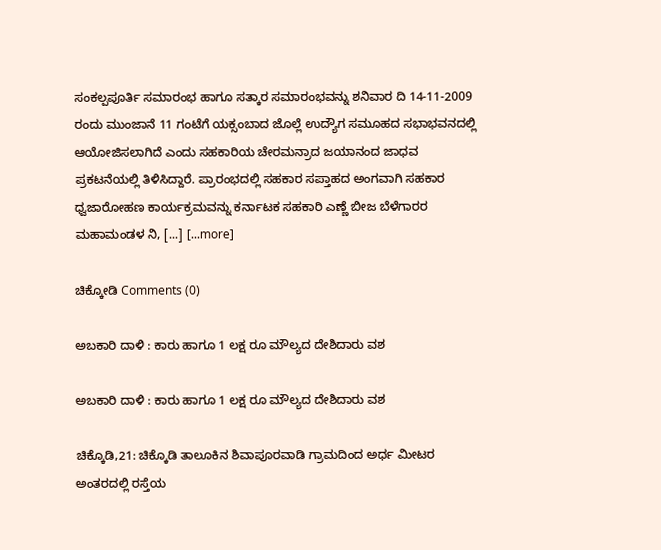ಸಂಕಲ್ಪಪೂರ್ತಿ ಸಮಾರಂಭ ಹಾಗೂ ಸತ್ಕಾರ ಸಮಾರಂಭವನ್ನು ಶನಿವಾರ ದಿ 14-11-2009 ರಂದು ಮುಂಜಾನೆ 11 ಗಂಟೆಗೆ ಯಕ್ಸಂಬಾದ ಜೊಲ್ಲೆ ಉದ್ಯೌಗ ಸಮೂಹದ ಸಭಾಭವನದಲ್ಲಿ ಆಯೋಜಿಸಲಾಗಿದೆ ಎಂದು ಸಹಕಾರಿಯ ಚೇರಮನ್ರಾದ ಜಯಾನಂದ ಜಾಧವ ಪ್ರಕಟನೆಯಲ್ಲಿ ತಿಳಿಸಿದ್ದಾರೆ. ಪ್ರಾರಂಭದಲ್ಲಿ ಸಹಕಾರ ಸಪ್ತಾಹದ ಅಂಗವಾಗಿ ಸಹಕಾರ ಧ್ವಜಾರೋಹಣ ಕಾರ್ಯಕ್ರಮವನ್ನು ಕರ್ನಾಟಕ ಸಹಕಾರಿ ಎಣ್ಣೆ ಬೀಜ ಬೆಳೆಗಾರರ ಮಹಾಮಂಡಳ ನಿ, [...] [...more]

ಚಿಕ್ಕೋಡಿ Comments (0)

ಅಬಕಾರಿ ದಾಳಿ : ಕಾರು ಹಾಗೂ 1 ಲಕ್ಷ ರೂ ಮೌಲ್ಯದ ದೇಶಿದಾರು ವಶ

ಅಬಕಾರಿ ದಾಳಿ : ಕಾರು ಹಾಗೂ 1 ಲಕ್ಷ ರೂ ಮೌಲ್ಯದ ದೇಶಿದಾರು ವಶ

ಚಿಕ್ಕೊಡಿ,21: ಚಿಕ್ಕೊಡಿ ತಾಲೂಕಿನ ಶಿವಾಪೂರವಾಡಿ ಗ್ರಾಮದಿಂದ ಅರ್ಧ ಮೀಟರ ಅಂತರದಲ್ಲಿ ರಸ್ತೆಯ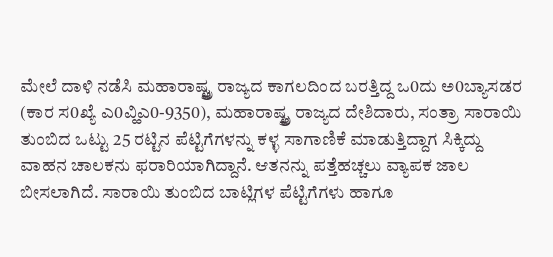ಮೇಲೆ ದಾಳಿ ನಡೆಸಿ ಮಹಾರಾಷ್ಟ್ತ್ರ ರಾಜ್ಯದ ಕಾಗಲದಿಂದ ಬರತ್ತಿದ್ದ ಒ0ದು ಅ0ಬ್ಯಾಸಡರ (ಕಾರ ಸ0ಖ್ಯೆ ಎ0ವ್ಹಿಎ0-9350), ಮಹಾರಾಷ್ಟ್ತ್ರ ರಾಜ್ಯದ ದೇಶಿದಾರು, ಸಂತ್ರಾ ಸಾರಾಯಿ ತುಂಬಿದ ಒಟ್ಟು 25 ರಟ್ಟಿನ ಪೆಟ್ಟಿಗೆಗಳನ್ನು ಕಳ್ಳ ಸಾಗಾಣಿಕೆ ಮಾಡುತ್ತಿದ್ದಾಗ ಸಿಕ್ಕಿದ್ದು ವಾಹನ ಚಾಲಕನು ಫರಾರಿಯಾಗಿದ್ದಾನೆ. ಆತನನ್ನು ಪತ್ತೆಹಚ್ಚಲು ವ್ಯಾಪಕ ಜಾಲ ಬೀಸಲಾಗಿದೆ. ಸಾರಾಯಿ ತುಂಬಿದ ಬಾಟ್ಲಿಗಳ ಪೆಟ್ಟಿಗೆಗಳು ಹಾಗೂ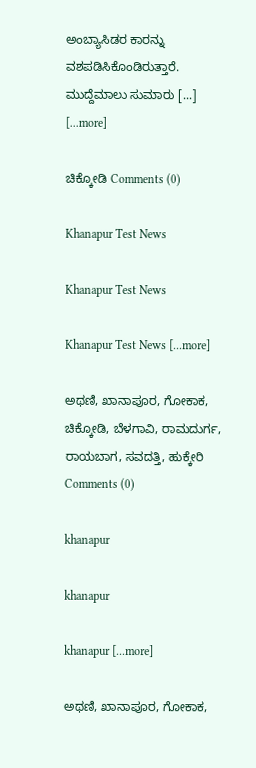ಅಂಬ್ಯಾಸಿಡರ ಕಾರನ್ನು ವಶಪಡಿಸಿಕೊಂಡಿರುತ್ತಾರೆ. ಮುದ್ದೆಮಾಲು ಸುಮಾರು [...] [...more]

ಚಿಕ್ಕೋಡಿ Comments (0)

Khanapur Test News

Khanapur Test News

Khanapur Test News [...more]

ಅಥಣಿ, ಖಾನಾಪೂರ, ಗೋಕಾಕ, ಚಿಕ್ಕೋಡಿ, ಬೆಳಗಾವಿ, ರಾಮದುರ್ಗ, ರಾಯಬಾಗ, ಸವದತ್ತಿ, ಹುಕ್ಕೇರಿ Comments (0)

khanapur

khanapur

khanapur [...more]

ಅಥಣಿ, ಖಾನಾಪೂರ, ಗೋಕಾಕ,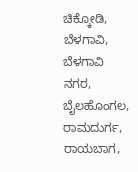ಚಿಕ್ಕೋಡಿ, ಬೆಳಗಾವಿ, ಬೆಳಗಾವಿ ನಗರ, ಬೈಲಹೊಂಗಲ, ರಾಮದುರ್ಗ, ರಾಯಬಾಗ,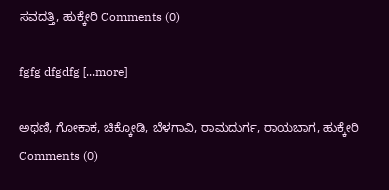ಸವದತ್ತಿ, ಹುಕ್ಕೇರಿ Comments (0)

fgfg dfgdfg [...more]

ಅಥಣಿ, ಗೋಕಾಕ, ಚಿಕ್ಕೋಡಿ, ಬೆಳಗಾವಿ, ರಾಮದುರ್ಗ, ರಾಯಬಾಗ, ಹುಕ್ಕೇರಿ Comments (0)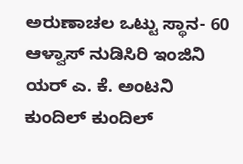ಅರುಣಾಚಲ ಒಟ್ಟು ಸ್ಥಾನ- 60 ಆಳ್ವಾಸ್ ನುಡಿಸಿರಿ ಇಂಜಿನಿ ಯರ್ ಎ. ಕೆ. ಅಂಟನಿ ಕುಂದಿಲ್ ಕುಂದಿಲ್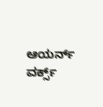ಆಯರ್ನ್ ವರ್ಕ್ಸ್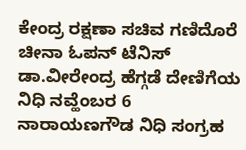ಕೇಂದ್ರ ರಕ್ಷಣಾ ಸಚಿವ ಗಣಿದೊರೆ ಚೀನಾ ಓಪನ್ ಟೆನಿಸ್ ಡಾ.ವೀರೇಂದ್ರ ಹೆಗ್ಗಡೆ ದೇಣಿಗೆಯ ನಿಧಿ ನವ್ಹೆಂಬರ 6 ನಾರಾಯಣಗೌಡ ನಿಧಿ ಸಂಗ್ರಹ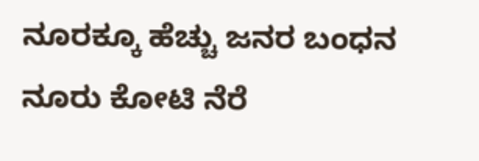ನೂರಕ್ಕೂ ಹೆಚ್ಚು ಜನರ ಬಂಧನ ನೂರು ಕೋಟಿ ನೆರೆ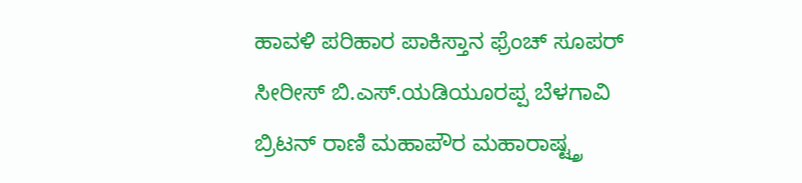ಹಾವಳಿ ಪರಿಹಾರ ಪಾಕಿಸ್ತಾನ ಫ್ರೆಂಚ್ ಸೂಪರ್ ಸೀರೀಸ್ ಬಿ.ಎಸ್.ಯಡಿಯೂರಪ್ಪ ಬೆಳಗಾವಿ ಬ್ರಿಟನ್ ರಾಣಿ ಮಹಾಪೌರ ಮಹಾರಾಷ್ಟ್ತ್ರ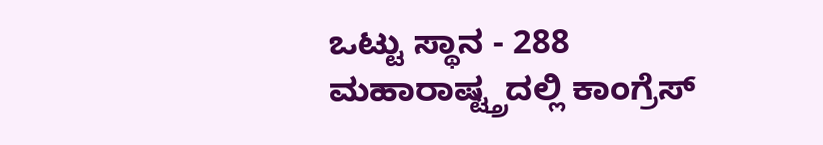ಒಟ್ಟು ಸ್ಥಾನ - 288 ಮಹಾರಾಷ್ಟ್ತ್ರದಲ್ಲಿ ಕಾಂಗ್ರೆಸ್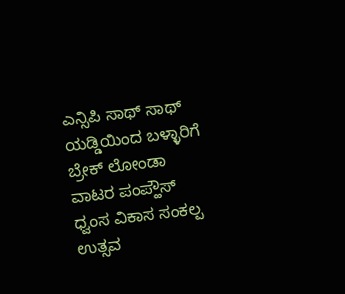ಎನ್ಸಿಪಿ ಸಾಥ್ ಸಾಥ್ ಯಡ್ಡಿಯಿಂದ ಬಳ್ಳಾರಿಗೆ ಬ್ರೇಕ್ ಲೋಂಡಾ ವಾಟರ ಪಂಪ್ಹೌಸ್ ಧ್ವಂಸ ವಿಕಾಸ ಸಂಕಲ್ಪ ಉತ್ಸವ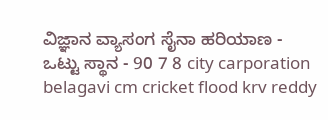ವಿಜ್ಞಾನ ವ್ಯಾಸಂಗ ಸೈನಾ ಹರಿಯಾಣ - ಒಟ್ಟು ಸ್ಥಾನ - 90 7 8 city carporation belagavi cm cricket flood krv reddy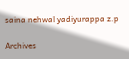saina nehwal yadiyurappa z.p

Archives